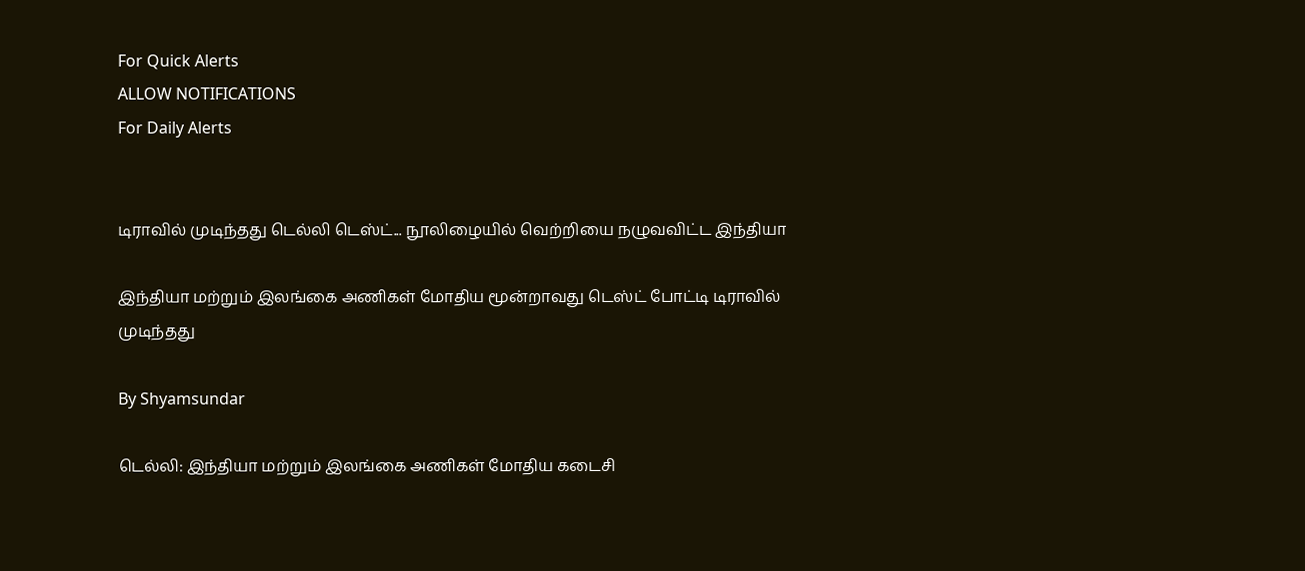For Quick Alerts
ALLOW NOTIFICATIONS
For Daily Alerts


டிராவில் முடிந்தது டெல்லி டெஸ்ட்... நூலிழையில் வெற்றியை நழுவவிட்ட இந்தியா

இந்தியா மற்றும் இலங்கை அணிகள் மோதிய மூன்றாவது டெஸ்ட் போட்டி டிராவில் முடிந்தது

By Shyamsundar

டெல்லி: இந்தியா மற்றும் இலங்கை அணிகள் மோதிய கடைசி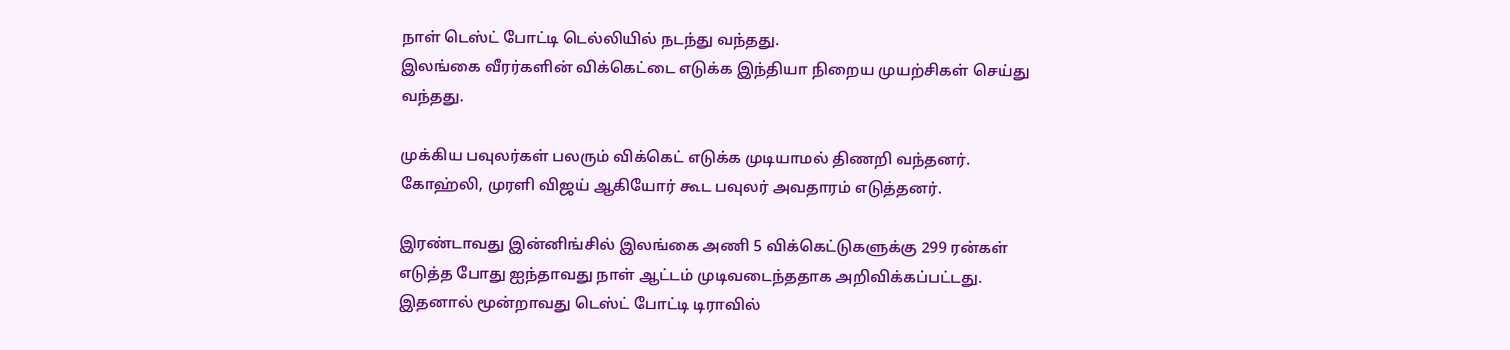நாள் டெஸ்ட் போட்டி டெல்லியில் நடந்து வந்தது.
இலங்கை வீரர்களின் விக்கெட்டை எடுக்க இந்தியா நிறைய முயற்சிகள் செய்து வந்தது.

முக்கிய பவுலர்கள் பலரும் விக்கெட் எடுக்க முடியாமல் திணறி வந்தனர். கோஹ்லி, முரளி விஜய் ஆகியோர் கூட பவுலர் அவதாரம் எடுத்தனர்.

இரண்டாவது இன்னிங்சில் இலங்கை அணி 5 விக்கெட்டுகளுக்கு 299 ரன்கள் எடுத்த போது ஐந்தாவது நாள் ஆட்டம் முடிவடைந்ததாக அறிவிக்கப்பட்டது. இதனால் மூன்றாவது டெஸ்ட் போட்டி டிராவில்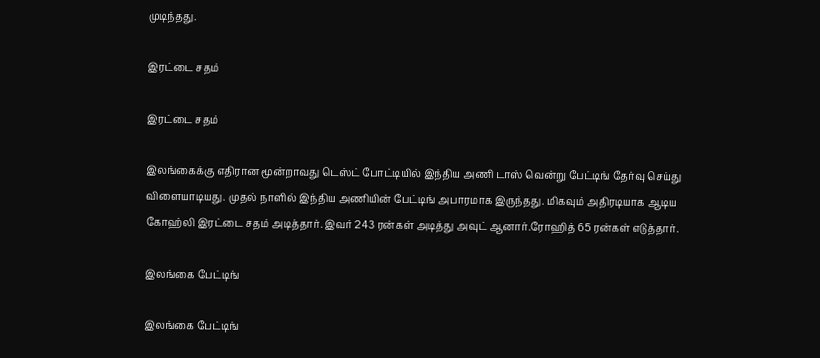முடிந்தது.

இரட்டை சதம்

இரட்டை சதம்

இலங்கைக்கு எதிரான மூன்றாவது டெஸ்ட் போட்டியில் இந்திய அணி டாஸ் வென்று பேட்டிங் தேர்வு செய்து விளையாடியது. முதல் நாளில் இந்திய அணியின் பேட்டிங் அபாரமாக இருந்தது. மிகவும் அதிரடியாக ஆடிய கோஹ்லி இரட்டை சதம் அடித்தார். இவர் 243 ரன்கள் அடித்து அவுட் ஆனார்.ரோஹித் 65 ரன்கள் எடுத்தார்.

இலங்கை பேட்டிங்

இலங்கை பேட்டிங்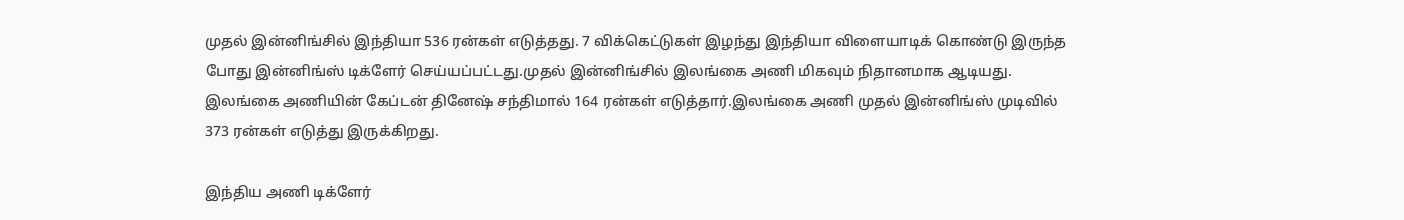முதல் இன்னிங்சில் இந்தியா 536 ரன்கள் எடுத்தது. 7 விக்கெட்டுகள் இழந்து இந்தியா விளையாடிக் கொண்டு இருந்த போது இன்னிங்ஸ் டிக்ளேர் செய்யப்பட்டது.முதல் இன்னிங்சில் இலங்கை அணி மிகவும் நிதானமாக ஆடியது. இலங்கை அணியின் கேப்டன் தினேஷ் சந்திமால் 164 ரன்கள் எடுத்தார்.இலங்கை அணி முதல் இன்னிங்ஸ் முடிவில் 373 ரன்கள் எடுத்து இருக்கிறது.

இந்திய அணி டிக்ளேர்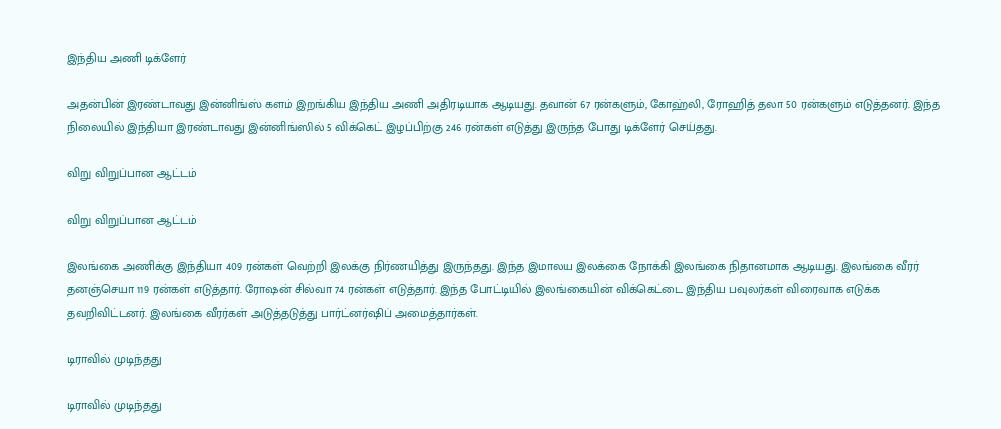இந்திய அணி டிக்ளேர்

அதன்பின் இரண்டாவது இன்னிங்ஸ் களம் இறங்கிய இந்திய அணி அதிரடியாக ஆடியது. தவான் 67 ரன்களும், கோஹ்லி, ரோஹித் தலா 50 ரன்களும் எடுத்தனர். இந்த நிலையில் இந்தியா இரண்டாவது இன்னிங்ஸில் 5 விக்கெட் இழப்பிற்கு 246 ரன்கள் எடுத்து இருந்த போது டிக்ளேர் செய்தது.

விறு விறுப்பான ஆட்டம்

விறு விறுப்பான ஆட்டம்

இலங்கை அணிக்கு இந்தியா 409 ரன்கள் வெற்றி இலக்கு நிர்ணயித்து இருந்தது. இந்த இமாலய இலக்கை நோக்கி இலங்கை நிதானமாக ஆடியது. இலங்கை வீரர் தனஞ்செயா 119 ரன்கள் எடுத்தார். ரோஷன் சில்வா 74 ரன்கள் எடுத்தார். இந்த போட்டியில் இலங்கையின் விக்கெட்டை இந்திய பவுலர்கள் விரைவாக எடுக்க தவறிவிட்டனர். இலங்கை வீரர்கள் அடுத்தடுத்து பார்ட்னர்ஷிப் அமைத்தார்கள்.

டிராவில் முடிந்தது

டிராவில் முடிந்தது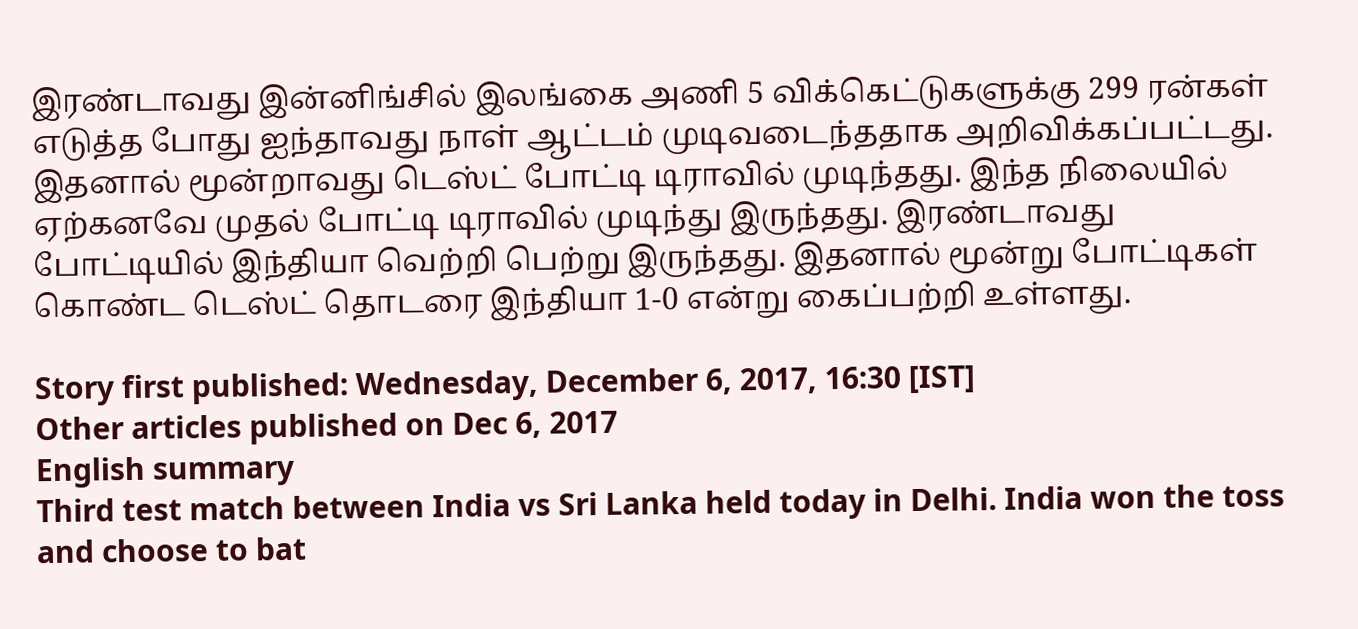இரண்டாவது இன்னிங்சில் இலங்கை அணி 5 விக்கெட்டுகளுக்கு 299 ரன்கள் எடுத்த போது ஐந்தாவது நாள் ஆட்டம் முடிவடைந்ததாக அறிவிக்கப்பட்டது. இதனால் மூன்றாவது டெஸ்ட் போட்டி டிராவில் முடிந்தது. இந்த நிலையில் ஏற்கனவே முதல் போட்டி டிராவில் முடிந்து இருந்தது. இரண்டாவது போட்டியில் இந்தியா வெற்றி பெற்று இருந்தது. இதனால் மூன்று போட்டிகள் கொண்ட டெஸ்ட் தொடரை இந்தியா 1-0 என்று கைப்பற்றி உள்ளது.

Story first published: Wednesday, December 6, 2017, 16:30 [IST]
Other articles published on Dec 6, 2017
English summary
Third test match between India vs Sri Lanka held today in Delhi. India won the toss and choose to bat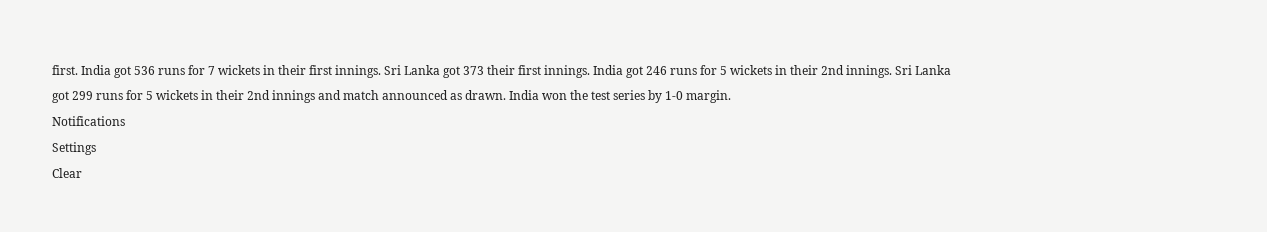first. India got 536 runs for 7 wickets in their first innings. Sri Lanka got 373 their first innings. India got 246 runs for 5 wickets in their 2nd innings. Sri Lanka got 299 runs for 5 wickets in their 2nd innings and match announced as drawn. India won the test series by 1-0 margin.
Notifications
Settings
Clear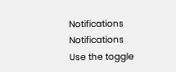Notifications
Notifications
Use the toggle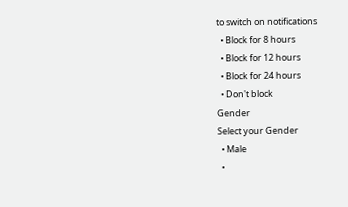to switch on notifications
  • Block for 8 hours
  • Block for 12 hours
  • Block for 24 hours
  • Don't block
Gender
Select your Gender
  • Male
  •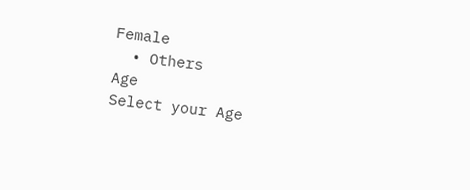Female
  • Others
Age
Select your Age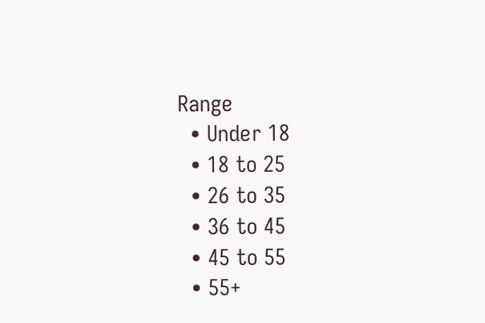Range
  • Under 18
  • 18 to 25
  • 26 to 35
  • 36 to 45
  • 45 to 55
  • 55+